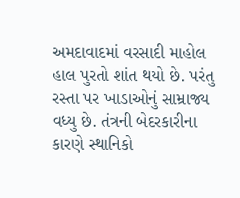અમદાવાદમાં વરસાદી માહોલ હાલ પુરતો શાંત થયો છે. પરંતુ રસ્તા પર ખાડાઓનું સામ્રાજ્ય વધ્યુ છે. તંત્રની બેદરકારીના કારણે સ્થાનિકો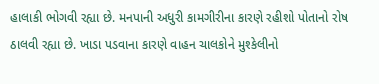હાલાકી ભોગવી રહ્યા છે. મનપાની અધુરી કામગીરીના કારણે રહીશો પોતાનો રોષ ઠાલવી રહ્યા છે. ખાડા પડવાના કારણે વાહન ચાલકોને મુશ્કેલીનો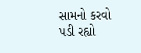સામનો કરવો પડી રહ્યો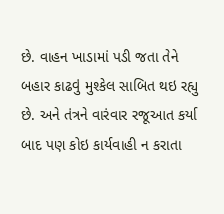છે. વાહન ખાડામાં પડી જતા તેને બહાર કાઢવું મુશ્કેલ સાબિત થઇ રહ્યુ છે. અને તંત્રને વારંવાર રજૂઆત કર્યા બાદ પણ કોઇ કાર્યવાહી ન કરાતા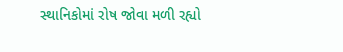સ્થાનિકોમાં રોષ જોવા મળી રહ્યો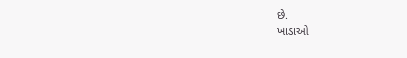છે.
ખાડાઓ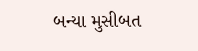બન્યા મુસીબત